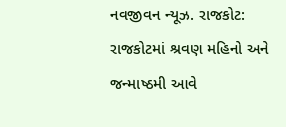નવજીવન ન્યૂઝ. રાજકોટ: રાજકોટમાં શ્રવણ મહિનો અને જન્માષ્ઠમી આવે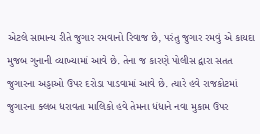એટલે સામાન્ય રીતે જુગાર રમવાનો રિવાજ છે, પરંતુ જુગાર રમવું એ કાયદા મુજબ ગુનાની વ્યાખ્યામાં આવે છે. તેના જ કારણે પોલીસ દ્વારા સતત જુગારના અડ્ડાઓ ઉપર દરોડા પાડવામાં આવે છે. ત્યારે હવે રાજકોટમાં જુગારના ક્લબ ધરાવતા માલિકો હવે તેમના ધંધાને નવા મુકામ ઉપર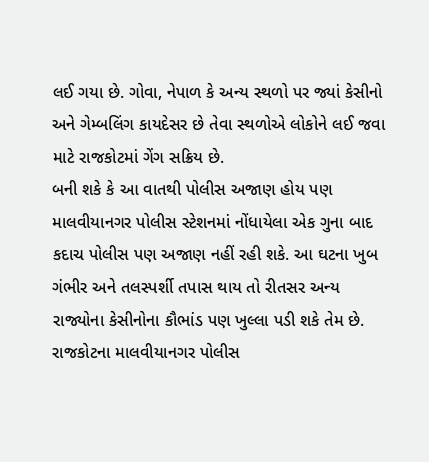લઈ ગયા છે. ગોવા, નેપાળ કે અન્ય સ્થળો પર જ્યાં કેસીનો અને ગેમ્બલિંગ કાયદેસર છે તેવા સ્થળોએ લોકોને લઈ જવા માટે રાજકોટમાં ગેંગ સક્રિય છે.
બની શકે કે આ વાતથી પોલીસ અજાણ હોય પણ માલવીયાનગર પોલીસ સ્ટેશનમાં નોંધાયેલા એક ગુના બાદ કદાચ પોલીસ પણ અજાણ નહીં રહી શકે. આ ઘટના ખુબ ગંભીર અને તલસ્પર્શી તપાસ થાય તો રીતસર અન્ય રાજ્યોના કેસીનોના કૌભાંડ પણ ખુલ્લા પડી શકે તેમ છે. રાજકોટના માલવીયાનગર પોલીસ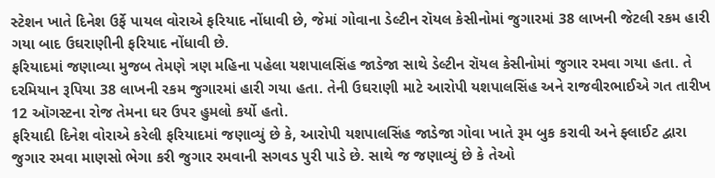સ્ટેશન ખાતે દિનેશ ઉર્ફે પાયલ વોરાએ ફરિયાદ નોંધાવી છે, જેમાં ગોવાના ડેલ્ટીન રૉયલ કેસીનોમાં જુગારમાં 38 લાખની જેટલી રકમ હારી ગયા બાદ ઉઘરાણીની ફરિયાદ નોંધાવી છે.
ફરિયાદમાં જણાવ્યા મુજબ તેમણે ત્રણ મહિના પહેલા યશપાલસિંહ જાડેજા સાથે ડેલ્ટીન રૉયલ કેસીનોમાં જુગાર રમવા ગયા હતા. તે દરમિયાન રૂપિયા 38 લાખની રકમ જુગારમાં હારી ગયા હતા. તેની ઉઘરાણી માટે આરોપી યશપાલસિંહ અને રાજવીરભાઈએ ગત તારીખ 12 ઑગસ્ટના રોજ તેમના ઘર ઉપર હુમલો કર્યો હતો.
ફરિયાદી દિનેશ વોરાએ કરેલી ફરિયાદમાં જણાવ્યું છે કે, આરોપી યશપાલસિંહ જાડેજા ગોવા ખાતે રૂમ બુક કરાવી અને ફ્લાઈટ દ્વારા જુગાર રમવા માણસો ભેગા કરી જુગાર રમવાની સગવડ પુરી પાડે છે. સાથે જ જણાવ્યું છે કે તેઓ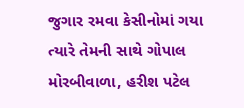જુગાર રમવા કેસીનોમાં ગયા ત્યારે તેમની સાથે ગોપાલ મોરબીવાળા, હરીશ પટેલ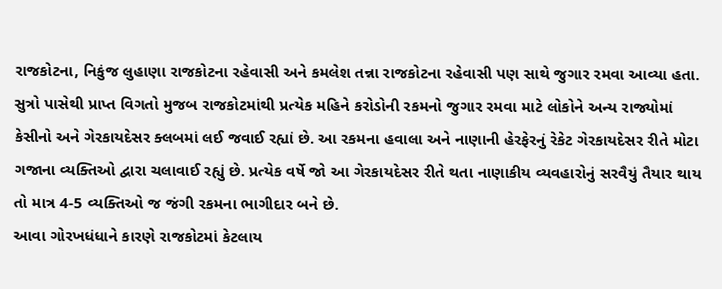રાજકોટના, નિકુંજ લુહાણા રાજકોટના રહેવાસી અને કમલેશ તન્ના રાજકોટના રહેવાસી પણ સાથે જુગાર રમવા આવ્યા હતા.
સુત્રો પાસેથી પ્રાપ્ત વિગતો મુજબ રાજકોટમાંથી પ્રત્યેક મહિને કરોડોની રકમનો જુગાર રમવા માટે લોકોને અન્ય રાજ્યોમાં કેસીનો અને ગેરકાયદેસર ક્લબમાં લઈ જવાઈ રહ્યાં છે. આ રકમના હવાલા અને નાણાની હેરફેરનું રેકેટ ગેરકાયદેસર રીતે મોટા ગજાના વ્યક્તિઓ દ્વારા ચલાવાઈ રહ્યું છે. પ્રત્યેક વર્ષે જો આ ગેરકાયદેસર રીતે થતા નાણાકીય વ્યવહારોનું સરવૈયું તૈયાર થાય તો માત્ર 4-5 વ્યક્તિઓ જ જંગી રકમના ભાગીદાર બને છે.
આવા ગોરખધંધાને કારણે રાજકોટમાં કેટલાય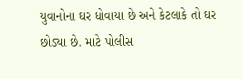યુવાનોના ઘર ધોવાયા છે અને કેટલાકે તો ઘર છોડ્યા છે. માટે પોલીસ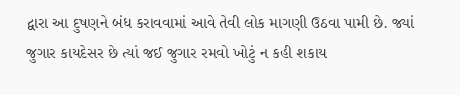દ્વારા આ દુષણને બંધ કરાવવામાં આવે તેવી લોક માગણી ઉઠવા પામી છે. જ્યાં જુગાર કાયદેસર છે ત્યાં જઈ જુગાર રમવો ખોટું ન કહી શકાય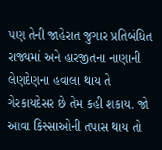પણ તેની જાહેરાત જુગાર પ્રતિબંધિત રાજ્યમાં અને હારજીતના નાણાની લેણદેણના હવાલા થાય તે ગેરકાયદેસર છે તેમ કહી શકાય. જો આવા કિસ્સાઓની તપાસ થાય તો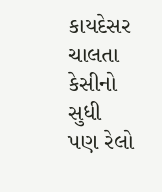કાયદેસર ચાલતા કેસીનો સુધી પણ રેલો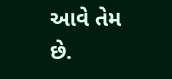આવે તેમ છે.